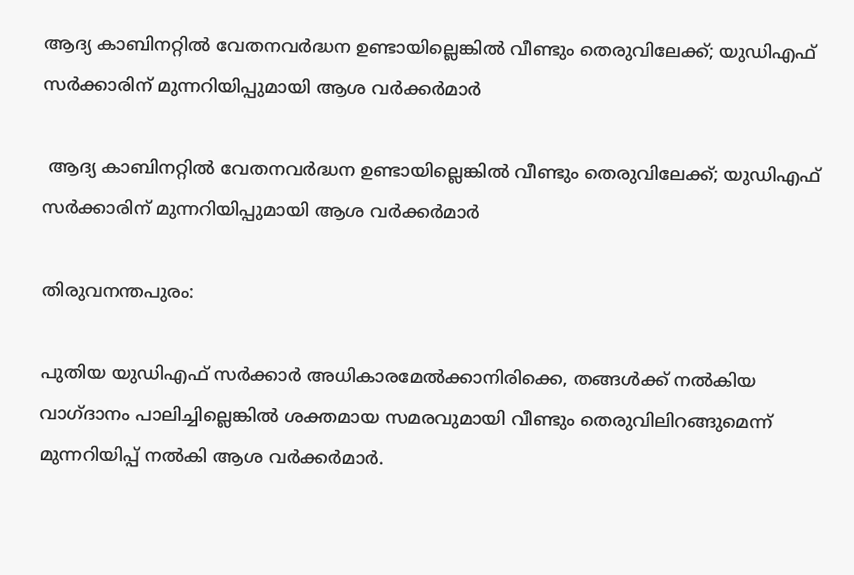ആദ്യ കാബിനറ്റിൽ വേതനവർദ്ധന ഉണ്ടായില്ലെങ്കിൽ വീണ്ടും തെരുവിലേക്ക്; യുഡിഎഫ് സർക്കാരിന് മുന്നറിയിപ്പുമായി ആശ വർക്കർമാർ

 ആദ്യ കാബിനറ്റിൽ വേതനവർദ്ധന ഉണ്ടായില്ലെങ്കിൽ വീണ്ടും തെരുവിലേക്ക്; യുഡിഎഫ് സർക്കാരിന് മുന്നറിയിപ്പുമായി ആശ വർക്കർമാർ

തിരുവനന്തപുരം:

പുതിയ യുഡിഎഫ് സർക്കാർ അധികാരമേൽക്കാനിരിക്കെ, തങ്ങൾക്ക് നൽകിയ വാഗ്ദാനം പാലിച്ചില്ലെങ്കിൽ ശക്തമായ സമരവുമായി വീണ്ടും തെരുവിലിറങ്ങുമെന്ന് മുന്നറിയിപ്പ് നൽകി ആശ വർക്കർമാർ.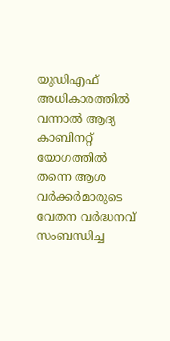യുഡിഎഫ് അധികാരത്തിൽ വന്നാൽ ആദ്യ കാബിനറ്റ് യോഗത്തിൽ തന്നെ ആശ വർക്കർമാരുടെ വേതന വർദ്ധനവ് സംബന്ധിച്ച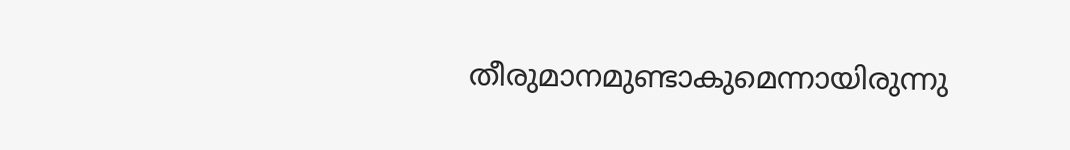തീരുമാനമുണ്ടാകുമെന്നായിരുന്നു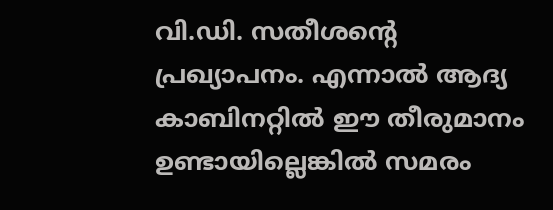വി.ഡി. സതീശന്റെ പ്രഖ്യാപനം. എന്നാൽ ആദ്യ കാബിനറ്റിൽ ഈ തീരുമാനം ഉണ്ടായില്ലെങ്കിൽ സമരം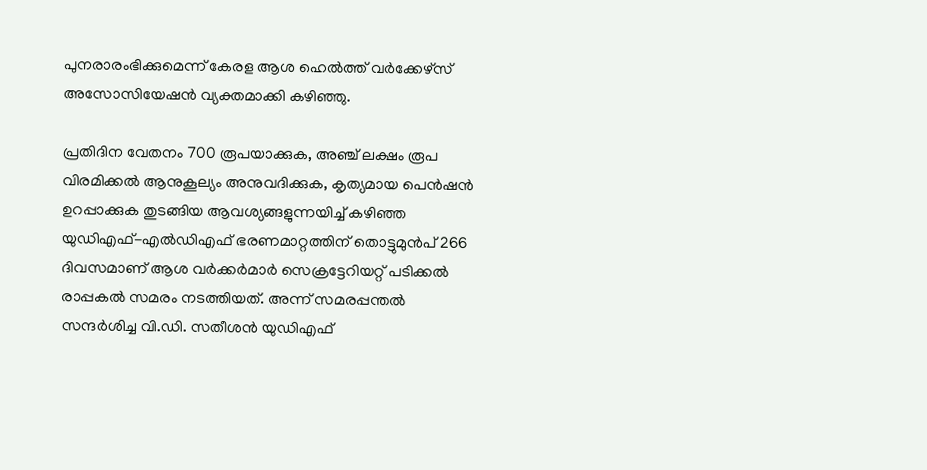പുനരാരംഭിക്കുമെന്ന് കേരള ആശ ഹെൽത്ത് വർക്കേഴ്സ് അസോസിയേഷൻ വ്യക്തമാക്കി കഴിഞ്ഞു.

പ്രതിദിന വേതനം 700 രൂപയാക്കുക, അഞ്ച് ലക്ഷം രൂപ വിരമിക്കൽ ആനുകൂല്യം അനുവദിക്കുക, കൃത്യമായ പെൻഷൻ ഉറപ്പാക്കുക തുടങ്ങിയ ആവശ്യങ്ങളുന്നയിച്ച് കഴിഞ്ഞ യുഡിഎഫ്-എൽഡിഎഫ് ഭരണമാറ്റത്തിന് തൊട്ടുമുൻപ് 266 ദിവസമാണ് ആശ വർക്കർമാർ സെക്രട്ടേറിയറ്റ് പടിക്കൽ രാപ്പകൽ സമരം നടത്തിയത്. അന്ന് സമരപ്പന്തൽ സന്ദർശിച്ച വി.ഡി. സതീശൻ യുഡിഎഫ്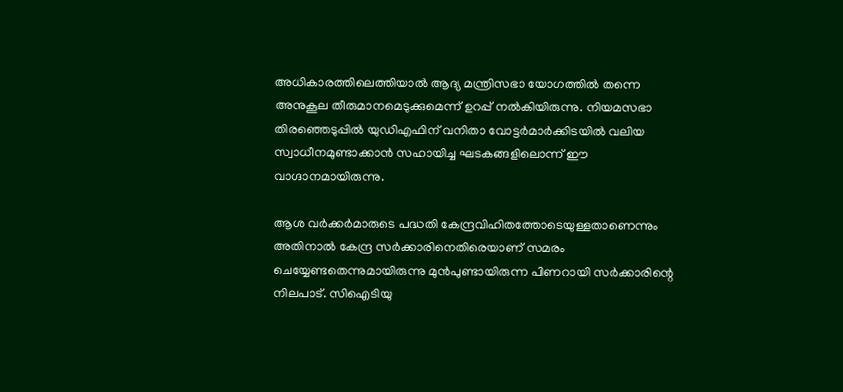അധികാരത്തിലെത്തിയാൽ ആദ്യ മന്ത്രിസഭാ യോഗത്തിൽ തന്നെ അനുകൂല തീരുമാനമെടുക്കുമെന്ന് ഉറപ്പ് നൽകിയിരുന്നു. നിയമസഭാ തിരഞ്ഞെടുപ്പിൽ യുഡിഎഫിന് വനിതാ വോട്ടർമാർക്കിടയിൽ വലിയ സ്വാധീനമുണ്ടാക്കാൻ സഹായിച്ച ഘടകങ്ങളിലൊന്ന് ഈ വാഗ്ദാനമായിരുന്നു.

ആശ വർക്കർമാരുടെ പദ്ധതി കേന്ദ്രവിഹിതത്തോടെയുള്ളതാണെന്നും അതിനാൽ കേന്ദ്ര സർക്കാരിനെതിരെയാണ് സമരം ചെയ്യേണ്ടതെന്നുമായിരുന്നു മുൻപുണ്ടായിരുന്ന പിണറായി സർക്കാരിന്റെ നിലപാട്. സിഐടിയു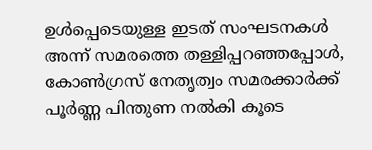ഉൾപ്പെടെയുള്ള ഇടത് സംഘടനകൾ അന്ന് സമരത്തെ തള്ളിപ്പറഞ്ഞപ്പോൾ, കോൺഗ്രസ് നേതൃത്വം സമരക്കാർക്ക് പൂർണ്ണ പിന്തുണ നൽകി കൂടെ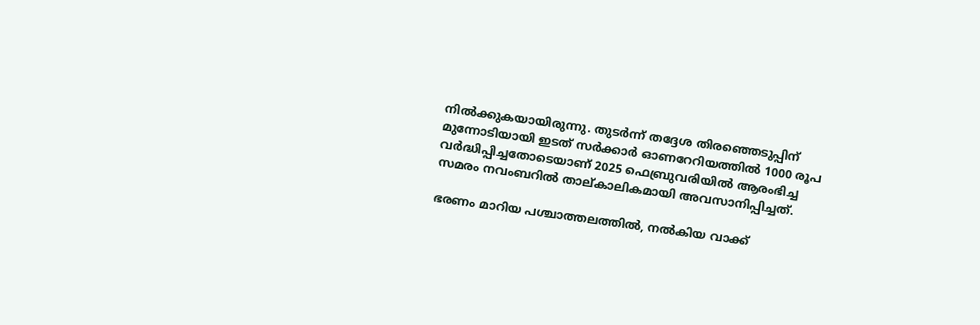നിൽക്കുകയായിരുന്നു. തുടർന്ന് തദ്ദേശ തിരഞ്ഞെടുപ്പിന് മുന്നോടിയായി ഇടത് സർക്കാർ ഓണറേറിയത്തിൽ 1000 രൂപ വർദ്ധിപ്പിച്ചതോടെയാണ് 2025 ഫെബ്രുവരിയിൽ ആരംഭിച്ച സമരം നവംബറിൽ താല്കാലികമായി അവസാനിപ്പിച്ചത്.

ഭരണം മാറിയ പശ്ചാത്തലത്തിൽ, നൽകിയ വാക്ക്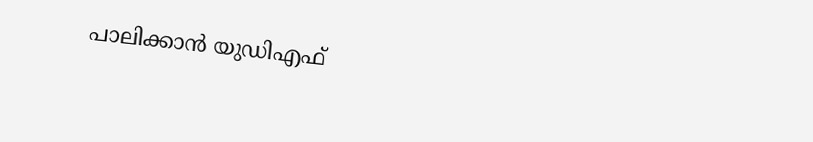പാലിക്കാൻ യുഡിഎഫ്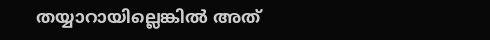തയ്യാറായില്ലെങ്കിൽ അത്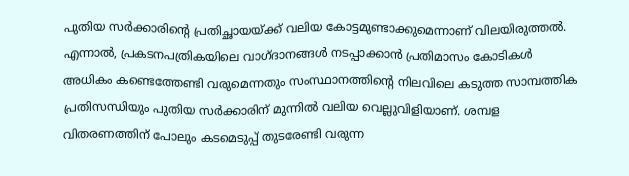പുതിയ സർക്കാരിന്റെ പ്രതിച്ഛായയ്ക്ക് വലിയ കോട്ടമുണ്ടാക്കുമെന്നാണ് വിലയിരുത്തൽ. എന്നാൽ, പ്രകടനപത്രികയിലെ വാഗ്ദാനങ്ങൾ നടപ്പാക്കാൻ പ്രതിമാസം കോടികൾ അധികം കണ്ടെത്തേണ്ടി വരുമെന്നതും സംസ്ഥാനത്തിന്റെ നിലവിലെ കടുത്ത സാമ്പത്തിക പ്രതിസന്ധിയും പുതിയ സർക്കാരിന് മുന്നിൽ വലിയ വെല്ലുവിളിയാണ്. ശമ്പള വിതരണത്തിന് പോലും കടമെടുപ്പ് തുടരേണ്ടി വരുന്ന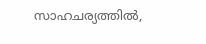സാഹചര്യത്തിൽ,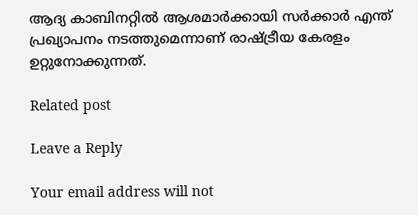ആദ്യ കാബിനറ്റിൽ ആശമാർക്കായി സർക്കാർ എന്ത് പ്രഖ്യാപനം നടത്തുമെന്നാണ് രാഷ്ട്രീയ കേരളം ഉറ്റുനോക്കുന്നത്.

Related post

Leave a Reply

Your email address will not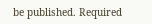be published. Required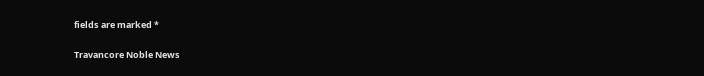fields are marked *

Travancore Noble News